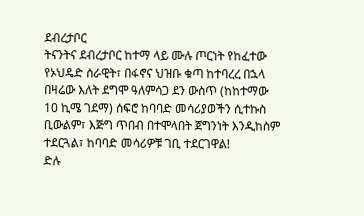ደብረታቦር
ትናንትና ደብረታቦር ከተማ ላይ ሙሉ ጦርነት የከፈተው የኦህዴድ ሰራዊት፣ በፋኖና ህዝቡ ቁጣ ከተባረረ በኋላ በዛሬው እለት ደግሞ ዓለምሳጋ ደን ውስጥ (ከከተማው 10 ኪሜ ገደማ) ሰፍሮ ከባባድ መሳሪያወችን ሲተኩስ ቢውልም፣ እጅግ ጥበብ በተሞላበት ጀግንነት እንዲከስም ተደርጓል፣ ከባባድ መሳሪዎቹ ገቢ ተደርገዋል!
ድሉ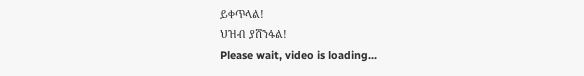ይቀጥላል!
ህዝብ ያሸንፋል!
Please wait, video is loading...